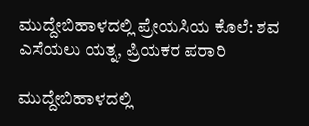ಮುದ್ದೇಬಿಹಾಳದಲ್ಲಿ ಪ್ರೇಯಸಿಯ ಕೊಲೆ: ಶವ ಎಸೆಯಲು ಯತ್ನ, ಪ್ರಿಯಕರ ಪರಾರಿ

ಮುದ್ದೇಬಿಹಾಳದಲ್ಲಿ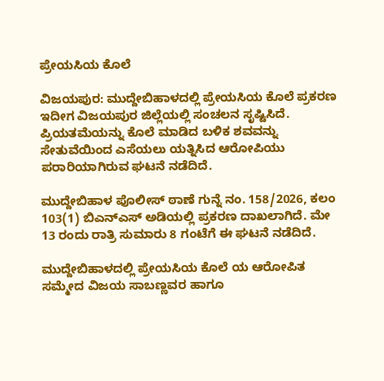ಪ್ರೇಯಸಿಯ ಕೊಲೆ

ವಿಜಯಪುರ: ಮುದ್ದೇಬಿಹಾಳದಲ್ಲಿ ಪ್ರೇಯಸಿಯ ಕೊಲೆ ಪ್ರಕರಣ ಇದೀಗ ವಿಜಯಪುರ ಜಿಲ್ಲೆಯಲ್ಲಿ ಸಂಚಲನ ಸೃಷ್ಟಿಸಿದೆ. ಪ್ರಿಯತಮೆಯನ್ನು ಕೊಲೆ ಮಾಡಿದ ಬಳಿಕ ಶವವನ್ನು ಸೇತುವೆಯಿಂದ ಎಸೆಯಲು ಯತ್ನಿಸಿದ ಆರೋಪಿಯು ಪರಾರಿಯಾಗಿರುವ ಘಟನೆ ನಡೆದಿದೆ.

ಮುದ್ದೇಬಿಹಾಳ ಪೊಲೀಸ್ ಠಾಣೆ ಗುನ್ನೆ ನಂ. 158/2026, ಕಲಂ 103(1) ಬಿಎನ್‌ಎಸ್ ಅಡಿಯಲ್ಲಿ ಪ್ರಕರಣ ದಾಖಲಾಗಿದೆ. ಮೇ 13 ರಂದು ರಾತ್ರಿ ಸುಮಾರು 8 ಗಂಟೆಗೆ ಈ ಘಟನೆ ನಡೆದಿದೆ.

ಮುದ್ದೇಬಿಹಾಳದಲ್ಲಿ ಪ್ರೇಯಸಿಯ ಕೊಲೆ ಯ ಆರೋಪಿತ ಸಮ್ಮೇದ ವಿಜಯ ಸಾಬಣ್ಣವರ ಹಾಗೂ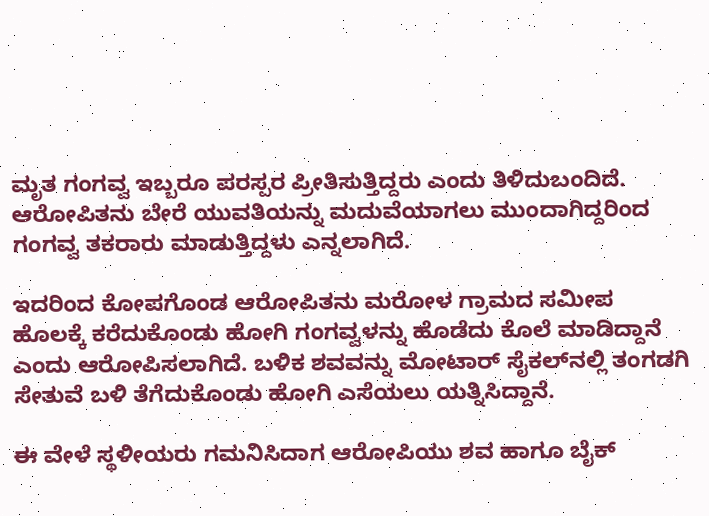ಮೃತ ಗಂಗವ್ವ ಇಬ್ಬರೂ ಪರಸ್ಪರ ಪ್ರೀತಿಸುತ್ತಿದ್ದರು ಎಂದು ತಿಳಿದುಬಂದಿದೆ. ಆರೋಪಿತನು ಬೇರೆ ಯುವತಿಯನ್ನು ಮದುವೆಯಾಗಲು ಮುಂದಾಗಿದ್ದರಿಂದ ಗಂಗವ್ವ ತಕರಾರು ಮಾಡುತ್ತಿದ್ದಳು ಎನ್ನಲಾಗಿದೆ.

ಇದರಿಂದ ಕೋಪಗೊಂಡ ಆರೋಪಿತನು ಮರೋಳ ಗ್ರಾಮದ ಸಮೀಪ ಹೊಲಕ್ಕೆ ಕರೆದುಕೊಂಡು ಹೋಗಿ ಗಂಗವ್ವಳನ್ನು ಹೊಡೆದು ಕೊಲೆ ಮಾಡಿದ್ದಾನೆ ಎಂದು ಆರೋಪಿಸಲಾಗಿದೆ. ಬಳಿಕ ಶವವನ್ನು ಮೋಟಾರ್ ಸೈಕಲ್‌ನಲ್ಲಿ ತಂಗಡಗಿ ಸೇತುವೆ ಬಳಿ ತೆಗೆದುಕೊಂಡು ಹೋಗಿ ಎಸೆಯಲು ಯತ್ನಿಸಿದ್ದಾನೆ.

ಈ ವೇಳೆ ಸ್ಥಳೀಯರು ಗಮನಿಸಿದಾಗ ಆರೋಪಿಯು ಶವ ಹಾಗೂ ಬೈಕ್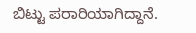ಬಿಟ್ಟು ಪರಾರಿಯಾಗಿದ್ದಾನೆ.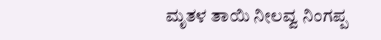ಮೃತಳ ತಾಯಿ ನೀಲವ್ವ ನಿಂಗಪ್ಪ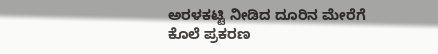ಅರಳಕಟ್ಟಿ ನೀಡಿದ ದೂರಿನ ಮೇರೆಗೆ ಕೊಲೆ ಪ್ರಕರಣ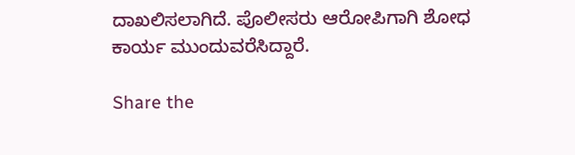ದಾಖಲಿಸಲಾಗಿದೆ. ಪೊಲೀಸರು ಆರೋಪಿಗಾಗಿ ಶೋಧ ಕಾರ್ಯ ಮುಂದುವರೆಸಿದ್ದಾರೆ.

Share the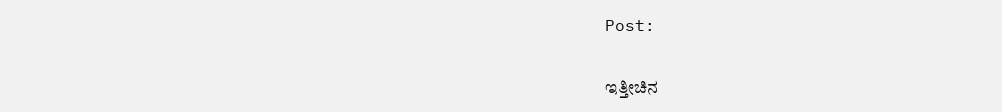Post:

ಇತ್ತೀಚಿನ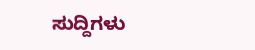ಸುದ್ದಿಗಳು